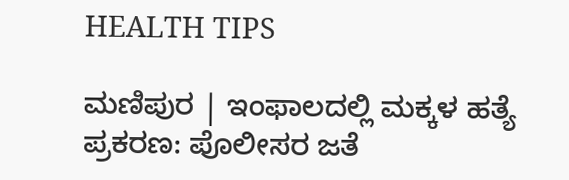HEALTH TIPS

ಮಣಿಪುರ | ಇಂಫಾಲದಲ್ಲಿ ಮಕ್ಕಳ ಹತ್ಯೆ ಪ್ರಕರಣ: ಪೊಲೀಸರ ಜತೆ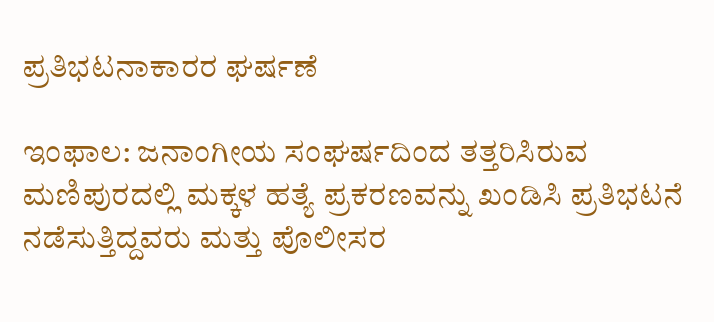ಪ್ರತಿಭಟನಾಕಾರರ ಘರ್ಷಣೆ

ಇಂಫಾಲ: ಜನಾಂಗೀಯ ಸಂಘರ್ಷದಿಂದ ತತ್ತರಿಸಿರುವ ಮಣಿಪುರದಲ್ಲಿ ಮಕ್ಕಳ ಹತ್ಯೆ ಪ್ರಕರಣವನ್ನು ಖಂಡಿಸಿ ಪ್ರತಿಭಟನೆ ನಡೆಸುತ್ತಿದ್ದವರು ಮತ್ತು ಪೊಲೀಸರ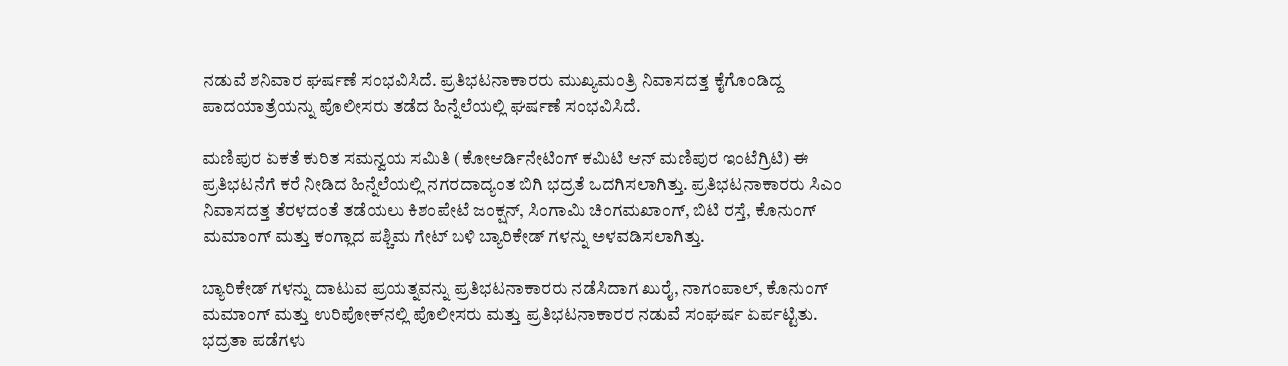ನಡುವೆ ಶನಿವಾರ ಘರ್ಷಣೆ ಸಂಭವಿಸಿದೆ. ಪ್ರತಿಭಟನಾಕಾರರು ಮುಖ್ಯಮಂತ್ರಿ ನಿವಾಸದತ್ತ ಕೈಗೊಂಡಿದ್ದ ಪಾದಯಾತ್ರೆಯನ್ನು ಪೊಲೀಸರು ತಡೆದ ಹಿನ್ನೆಲೆಯಲ್ಲಿ ಘರ್ಷಣೆ ಸಂಭವಿಸಿದೆ.

ಮಣಿಪುರ ಏಕತೆ ಕುರಿತ ಸಮನ್ವಯ ಸಮಿತಿ (ಕೋಆರ್ಡಿನೇಟಿಂಗ್ ಕಮಿಟಿ ಆನ್ ಮಣಿಪುರ ಇಂಟೆಗ್ರಿಟಿ) ಈ ಪ್ರತಿಭಟನೆಗೆ ಕರೆ ನೀಡಿದ ಹಿನ್ನೆಲೆಯಲ್ಲಿ ನಗರದಾದ್ಯಂತ ಬಿಗಿ ಭದ್ರತೆ ಒದಗಿಸಲಾಗಿತ್ತು. ಪ್ರತಿಭಟನಾಕಾರರು ಸಿಎಂ ನಿವಾಸದತ್ತ ತೆರಳದಂತೆ ತಡೆಯಲು ಕಿಶಂಪೇಟೆ ಜಂಕ್ಷನ್, ಸಿಂಗಾಮಿ ಚಿಂಗಮಖಾಂಗ್, ಬಿಟಿ ರಸ್ತೆ, ಕೊನುಂಗ್ ಮಮಾಂಗ್ ಮತ್ತು ಕಂಗ್ಲಾದ ಪಶ್ಚಿಮ ಗೇಟ್ ಬಳಿ ಬ್ಯಾರಿಕೇಡ್‌ ಗಳನ್ನು ಅಳವಡಿಸಲಾಗಿತ್ತು.

ಬ್ಯಾರಿಕೇಡ್‌ ಗಳನ್ನು ದಾಟುವ ಪ್ರಯತ್ನವನ್ನು ಪ್ರತಿಭಟನಾಕಾರರು ನಡೆಸಿದಾಗ ಖುರೈ, ನಾಗಂಪಾಲ್, ಕೊನುಂಗ್ ಮಮಾಂಗ್ ಮತ್ತು ಉರಿಪೋಕ್‌ನಲ್ಲಿ ಪೊಲೀಸರು ಮತ್ತು ಪ್ರತಿಭಟನಾಕಾರರ ನಡುವೆ ಸಂಘರ್ಷ ಏರ್ಪಟ್ಟಿತು. ಭದ್ರತಾ ಪಡೆಗಳು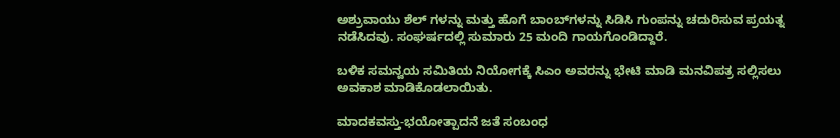ಅಶ್ರುವಾಯು ಶೆಲ್‌ ಗಳನ್ನು ಮತ್ತು ಹೊಗೆ ಬಾಂಬ್‌ಗಳನ್ನು ಸಿಡಿಸಿ ಗುಂಪನ್ನು ಚದುರಿಸುವ ಪ್ರಯತ್ನ ನಡೆಸಿದವು. ಸಂಘರ್ಷದಲ್ಲಿ ಸುಮಾರು 25 ಮಂದಿ ಗಾಯಗೊಂಡಿದ್ದಾರೆ.

ಬಳಿಕ ಸಮನ್ವಯ ಸಮಿತಿಯ ನಿಯೋಗಕ್ಕೆ ಸಿಎಂ ಅವರನ್ನು ಭೇಟಿ ಮಾಡಿ ಮನವಿಪತ್ರ ಸಲ್ಲಿಸಲು ಅವಕಾಶ ಮಾಡಿಕೊಡಲಾಯಿತು.

ಮಾದಕವಸ್ತು-ಭಯೋತ್ಪಾದನೆ ಜತೆ ಸಂಬಂಧ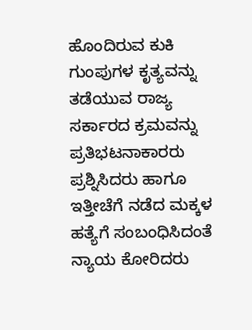ಹೊಂದಿರುವ ಕುಕಿ ಗುಂಪುಗಳ ಕೃತ್ಯವನ್ನು ತಡೆಯುವ ರಾಜ್ಯ ಸರ್ಕಾರದ ಕ್ರಮವನ್ನು ಪ್ರತಿಭಟನಾಕಾರರು ಪ್ರಶ್ನಿಸಿದರು ಹಾಗೂ ಇತ್ತೀಚೆಗೆ ನಡೆದ ಮಕ್ಕಳ ಹತ್ಯೆಗೆ ಸಂಬಂಧಿಸಿದಂತೆ ನ್ಯಾಯ ಕೋರಿದರು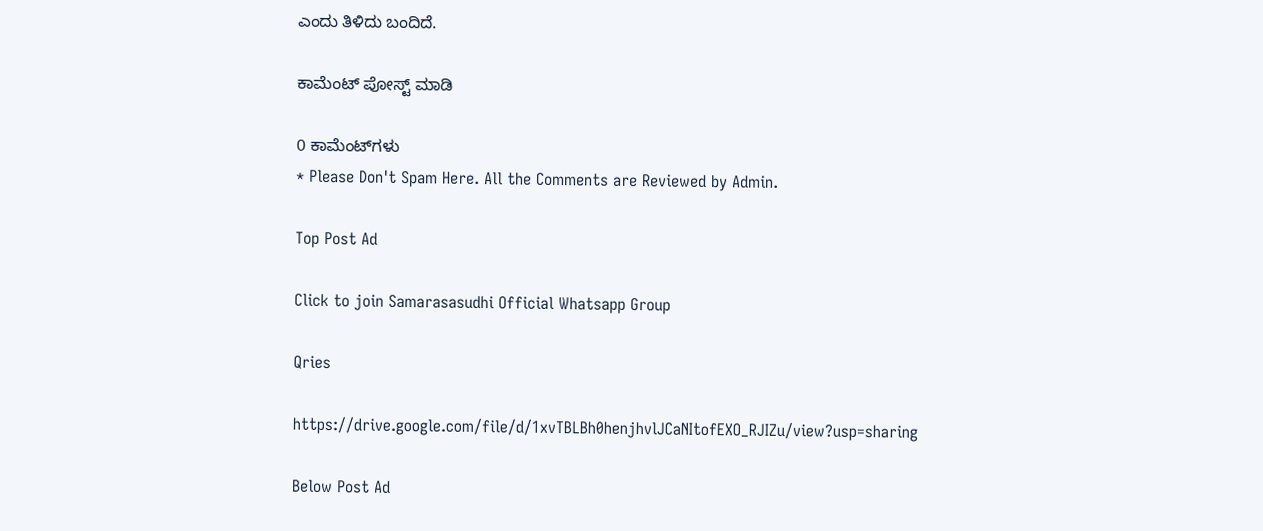ಎಂದು ತಿಳಿದು ಬಂದಿದೆ.

ಕಾಮೆಂಟ್‌‌ ಪೋಸ್ಟ್‌ ಮಾಡಿ

0 ಕಾಮೆಂಟ್‌ಗಳು
* Please Don't Spam Here. All the Comments are Reviewed by Admin.

Top Post Ad

Click to join Samarasasudhi Official Whatsapp Group

Qries

https://drive.google.com/file/d/1xvTBLBh0henjhvlJCaNItofEXO_RJIZu/view?usp=sharing

Below Post Ad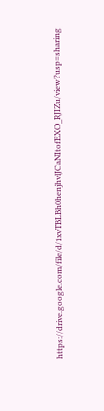https://drive.google.com/file/d/1xvTBLBh0henjhvlJCaNItofEXO_RJIZu/view?usp=sharing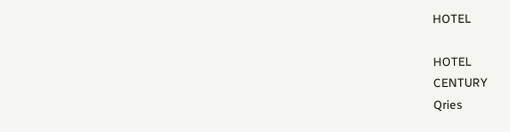HOTEL

HOTEL
CENTURY
Qries